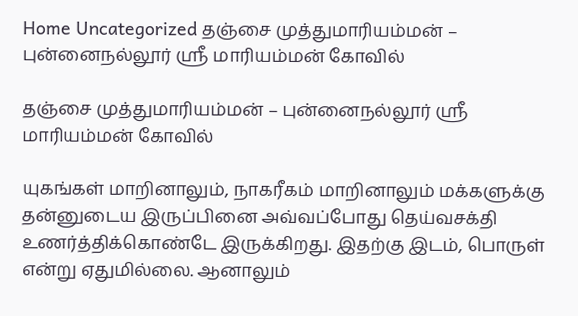Home Uncategorized தஞ்சை முத்துமாரியம்மன் – புன்னைநல்லூர் ஸ்ரீ மாரியம்மன் கோவில்

தஞ்சை முத்துமாரியம்மன் – புன்னைநல்லூர் ஸ்ரீ மாரியம்மன் கோவில்

யுகங்கள் மாறினாலும், நாகரீகம் மாறினாலும் மக்களுக்கு தன்னுடைய இருப்பினை அவ்வப்போது தெய்வசக்தி உணர்த்திக்கொண்டே இருக்கிறது. இதற்கு இடம், பொருள் என்று ஏதுமில்லை. ஆனாலும்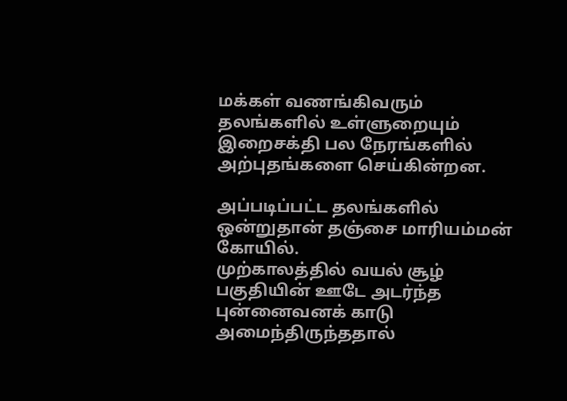மக்கள் வணங்கிவரும் தலங்களில் உள்ளுறையும் இறைசக்தி பல நேரங்களில் அற்புதங்களை செய்கின்றன.

அப்படிப்பட்ட தலங்களில் ஒன்றுதான் தஞ்சை மாரியம்மன் கோயில்.
முற்காலத்தில் வயல் சூழ் பகுதியின் ஊடே அடர்ந்த புன்னைவனக் காடு அமைந்திருந்ததால்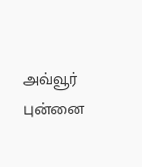அவ்வூர் புன்னை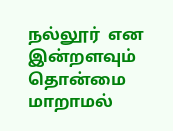நல்லூர்  என இன்றளவும் தொன்மை மாறாமல்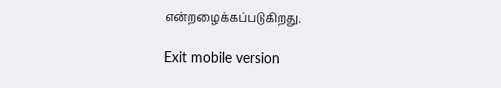என்றழைக்கப்படுகிறது.

Exit mobile version